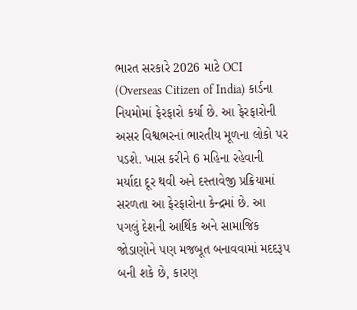ભારત સરકારે 2026 માટે OCI (Overseas Citizen of India) કાર્ડના નિયમોમાં ફેરફારો કર્યા છે. આ ફેરફારોની અસર વિશ્વભરનાં ભારતીય મૂળના લોકો પર પડશે. ખાસ કરીને 6 મહિના રહેવાની મર્યાદા દૂર થવી અને દસ્તાવેજી પ્રક્રિયામાં સરળતા આ ફેરફારોના કેન્દ્રમાં છે. આ પગલું દેશની આર્થિક અને સામાજિક જોડાણોને પણ મજબૂત બનાવવામાં મદદરૂપ બની શકે છે, કારણ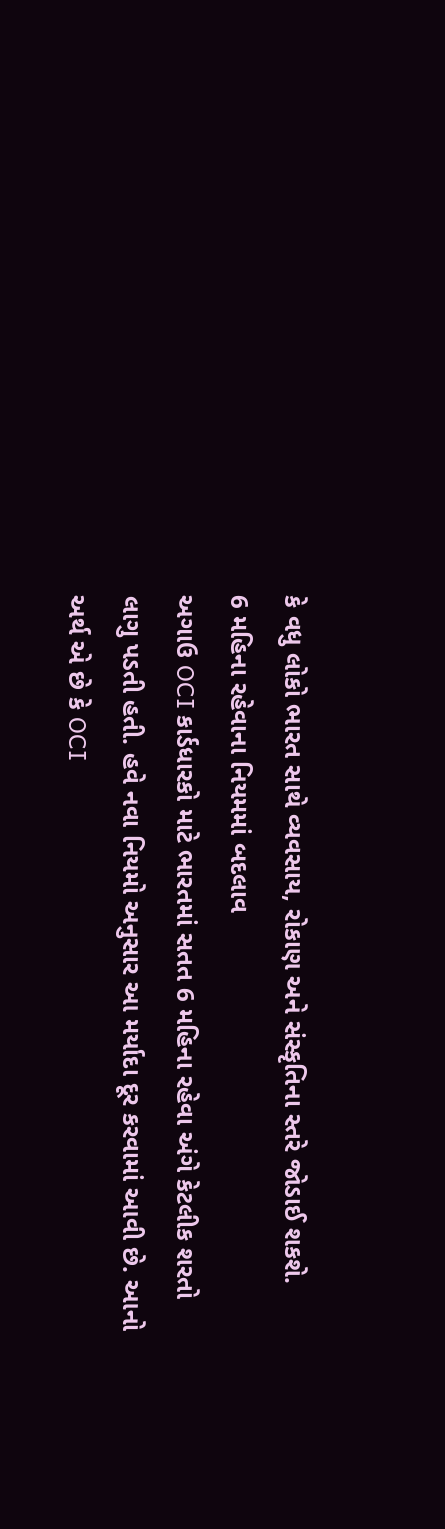કે વધુ લોકો ભારત સાથે વ્યવસાય, રોકાણ અને સંસ્કૃતિના સ્તરે જોડાઈ શકશે.
6 મહિના રહેવાના નિયમમાં બદલાવ
અગાઉ OCI કાર્ડધારકો માટે ભારતમાં સતત 6 મહિના રહેવા અંગે કેટલીક શરતો લાગુ પડતી હતી. હવે નવા નિયમો અનુસાર આ મર્યાદા દૂર કરવામાં આવી છે. આનો અર્થ એ છે કે OCI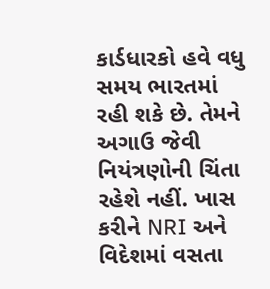કાર્ડધારકો હવે વધુ સમય ભારતમાં રહી શકે છે. તેમને અગાઉ જેવી નિયંત્રણોની ચિંતા રહેશે નહીં. ખાસ કરીને NRI અને વિદેશમાં વસતા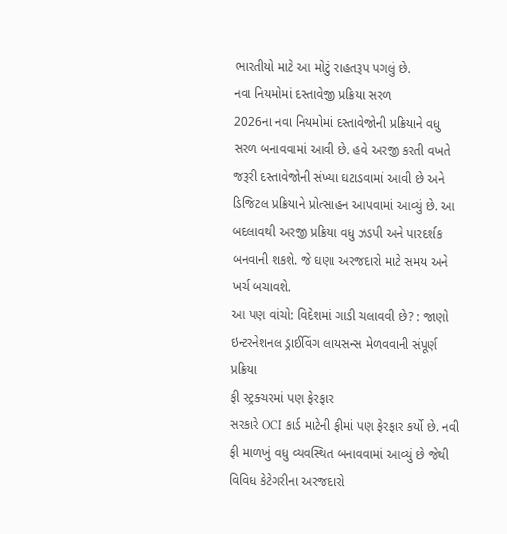ભારતીયો માટે આ મોટું રાહતરૂપ પગલું છે.
નવા નિયમોમાં દસ્તાવેજી પ્રક્રિયા સરળ
2026ના નવા નિયમોમાં દસ્તાવેજોની પ્રક્રિયાને વધુ સરળ બનાવવામાં આવી છે. હવે અરજી કરતી વખતે જરૂરી દસ્તાવેજોની સંખ્યા ઘટાડવામાં આવી છે અને ડિજિટલ પ્રક્રિયાને પ્રોત્સાહન આપવામાં આવ્યું છે. આ બદલાવથી અરજી પ્રક્રિયા વધુ ઝડપી અને પારદર્શક બનવાની શકશે. જે ઘણા અરજદારો માટે સમય અને ખર્ચ બચાવશે.
આ પણ વાંચો: વિદેશમાં ગાડી ચલાવવી છે? : જાણો ઇન્ટરનેશનલ ડ્રાઈવિંગ લાયસન્સ મેળવવાની સંપૂર્ણ પ્રક્રિયા
ફી સ્ટ્રક્ચરમાં પણ ફેરફાર
સરકારે OCI કાર્ડ માટેની ફીમાં પણ ફેરફાર કર્યો છે. નવી ફી માળખું વધુ વ્યવસ્થિત બનાવવામાં આવ્યું છે જેથી વિવિધ કેટેગરીના અરજદારો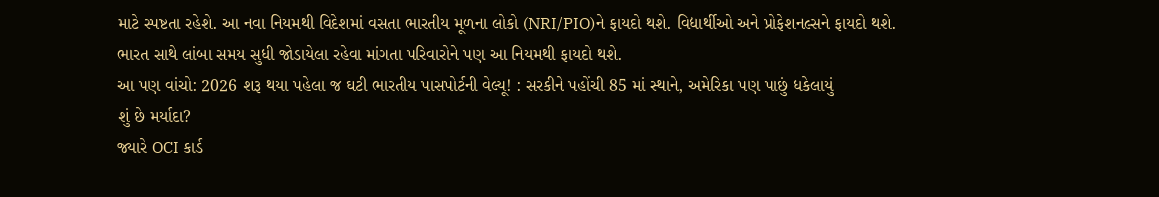માટે સ્પષ્ટતા રહેશે. આ નવા નિયમથી વિદેશમાં વસતા ભારતીય મૂળના લોકો (NRI/PIO)ને ફાયદો થશે. વિદ્યાર્થીઓ અને પ્રોફેશનલ્સને ફાયદો થશે. ભારત સાથે લાંબા સમય સુધી જોડાયેલા રહેવા માંગતા પરિવારોને પણ આ નિયમથી ફાયદો થશે.
આ પણ વાંચો: 2026 શરૂ થયા પહેલા જ ઘટી ભારતીય પાસપોર્ટની વેલ્યૂ! : સરકીને પહોંચી 85 માં સ્થાને, અમેરિકા પણ પાછું ધકેલાયું
શું છે મર્યાદા?
જ્યારે OCI કાર્ડ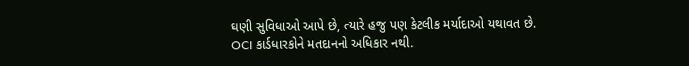ઘણી સુવિધાઓ આપે છે, ત્યારે હજુ પણ કેટલીક મર્યાદાઓ યથાવત છે. OCI કાર્ડધારકોને મતદાનનો અધિકાર નથી.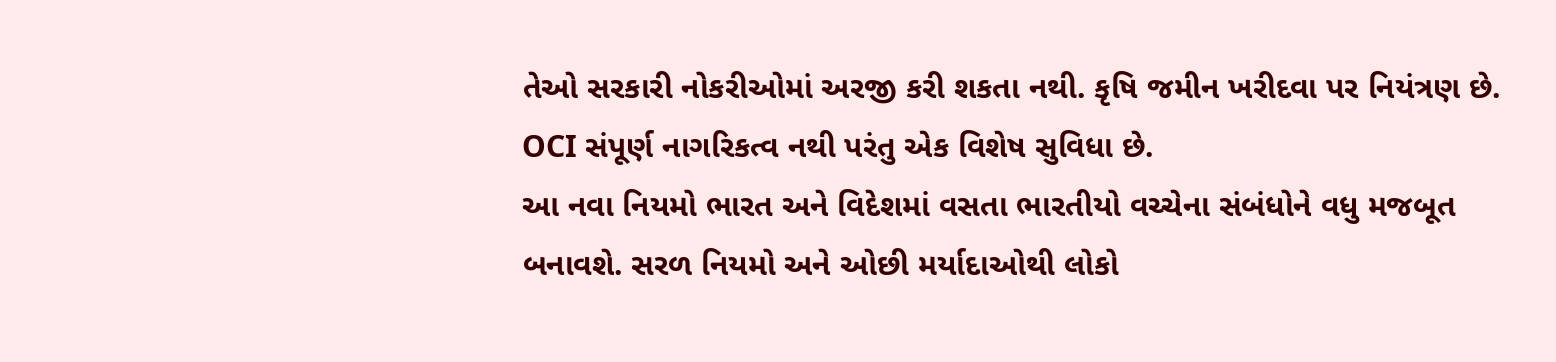તેઓ સરકારી નોકરીઓમાં અરજી કરી શકતા નથી. કૃષિ જમીન ખરીદવા પર નિયંત્રણ છે. OCI સંપૂર્ણ નાગરિકત્વ નથી પરંતુ એક વિશેષ સુવિધા છે.
આ નવા નિયમો ભારત અને વિદેશમાં વસતા ભારતીયો વચ્ચેના સંબંધોને વધુ મજબૂત બનાવશે. સરળ નિયમો અને ઓછી મર્યાદાઓથી લોકો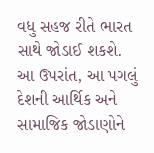વધુ સહજ રીતે ભારત સાથે જોડાઈ શકશે. આ ઉપરાંત, આ પગલું દેશની આર્થિક અને સામાજિક જોડાણોને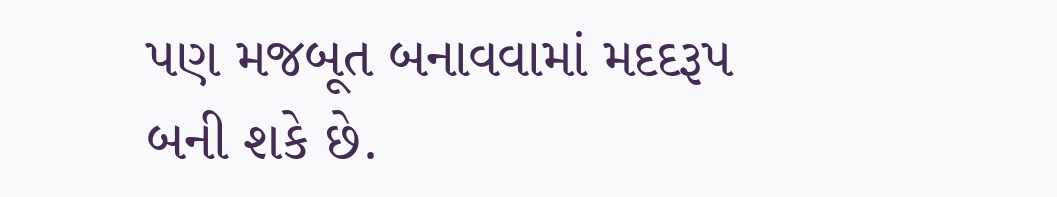પણ મજબૂત બનાવવામાં મદદરૂપ બની શકે છે.